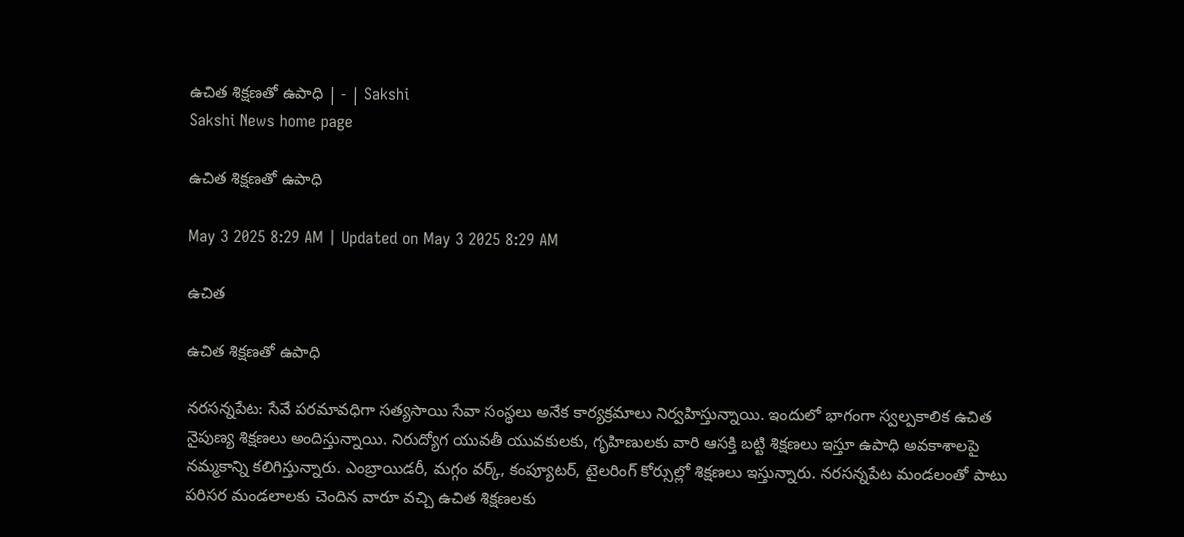ఉచిత శిక్షణతో ఉపాధి | - | Sakshi
Sakshi News home page

ఉచిత శిక్షణతో ఉపాధి

May 3 2025 8:29 AM | Updated on May 3 2025 8:29 AM

ఉచిత

ఉచిత శిక్షణతో ఉపాధి

నరసన్నపేట: సేవే పరమావధిగా సత్యసాయి సేవా సంస్థలు అనేక కార్యక్రమాలు నిర్వహిస్తున్నాయి. ఇందులో భాగంగా స్వల్పకాలిక ఉచిత నైపుణ్య శిక్షణలు అందిస్తున్నాయి. నిరుద్యోగ యువతీ యువకులకు, గృహిణులకు వారి ఆసక్తి బట్టి శిక్షణలు ఇస్తూ ఉపాధి అవకాశాలపై నమ్మకాన్ని కలిగిస్తున్నారు. ఎంబ్రాయిడరీ, మగ్గం వర్క్‌, కంప్యూటర్‌, టైలరింగ్‌ కోర్సుల్లో శిక్షణలు ఇస్తున్నారు. నరసన్నపేట మండలంతో పాటు పరిసర మండలాలకు చెందిన వారూ వచ్చి ఉచిత శిక్షణలకు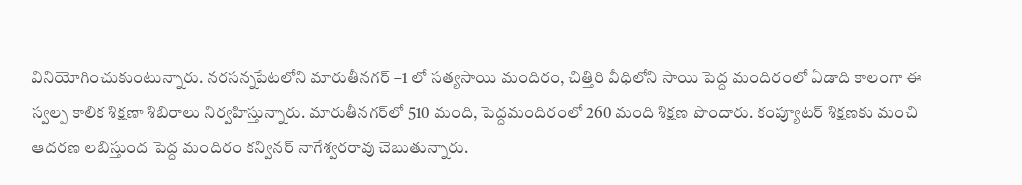వినియోగించుకుంటున్నారు. నరసన్నపేటలోని మారుతీనగర్‌ –1 లో సత్యసాయి మందిరం, చిత్తిరి వీధిలోని సాయి పెద్ద మందిరంలో ఏడాది కాలంగా ఈ స్వల్ప కాలిక శిక్షణా శిబిరాలు నిర్వహిస్తున్నారు. మారుతీనగర్‌లో 510 మంది, పెద్దమందిరంలో 260 మంది శిక్షణ పొందారు. కంప్యూటర్‌ శిక్షణకు మంచి ఆదరణ లబిస్తుంద పెద్ద మందిరం కన్వినర్‌ నాగేశ్వరరావు చెబుతున్నారు.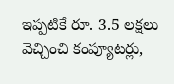ఇప్పటికే రూ. 3.5 లక్షలు వెచ్చించి కంప్యూటర్లు,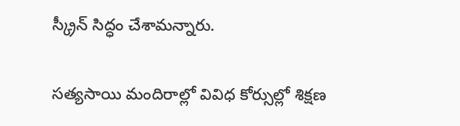స్క్రీన్‌ సిద్ధం చేశామన్నారు.

సత్యసాయి మందిరాల్లో వివిధ కోర్సుల్లో శిక్షణ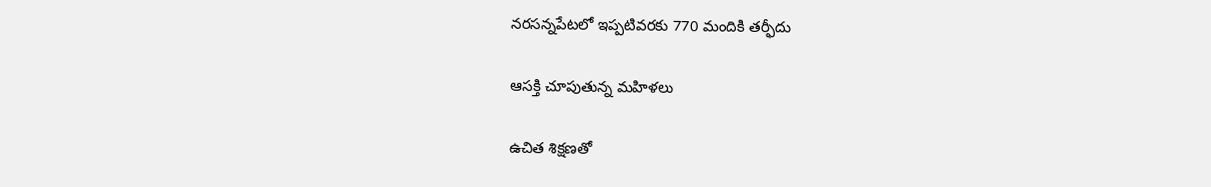నరసన్నపేటలో ఇప్పటివరకు 770 మందికి తర్ఫీదు

ఆసక్తి చూపుతున్న మహిళలు

ఉచిత శిక్షణతో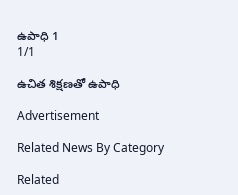ఉపాధి 1
1/1

ఉచిత శిక్షణతో ఉపాధి

Advertisement

Related News By Category

Related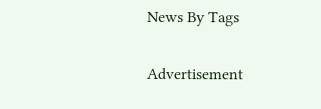News By Tags

Advertisement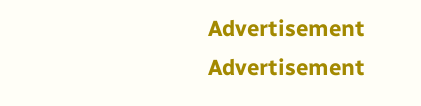Advertisement
Advertisement